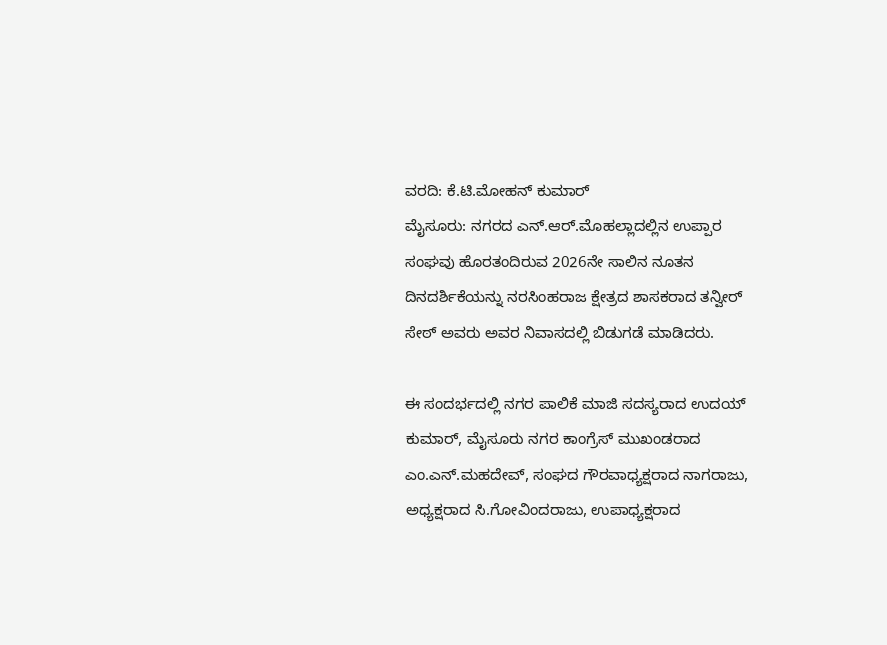ವರದಿ: ಕೆ.ಟಿ.ಮೋಹನ್ ಕುಮಾರ್
ಮೈಸೂರು: ನಗರದ ಎನ್.ಆರ್.ಮೊಹಲ್ಲಾದಲ್ಲಿನ ಉಪ್ಪಾರ ಸಂಘವು ಹೊರತಂದಿರುವ 2026ನೇ ಸಾಲಿನ ನೂತನ ದಿನದರ್ಶಿಕೆಯನ್ನು ನರಸಿಂಹರಾಜ ಕ್ಷೇತ್ರದ ಶಾಸಕರಾದ ತನ್ವೀರ್ ಸೇಠ್ ಅವರು ಅವರ ನಿವಾಸದಲ್ಲಿ ಬಿಡುಗಡೆ ಮಾಡಿದರು.

ಈ ಸಂದರ್ಭದಲ್ಲಿ ನಗರ ಪಾಲಿಕೆ ಮಾಜಿ ಸದಸ್ಯರಾದ ಉದಯ್ ಕುಮಾರ್, ಮೈಸೂರು ನಗರ ಕಾಂಗ್ರೆಸ್ ಮುಖಂಡರಾದ ಎಂ.ಎನ್.ಮಹದೇವ್, ಸಂಘದ ಗೌರವಾಧ್ಯಕ್ಷರಾದ ನಾಗರಾಜು, ಅಧ್ಯಕ್ಷರಾದ ಸಿ.ಗೋವಿಂದರಾಜು, ಉಪಾಧ್ಯಕ್ಷರಾದ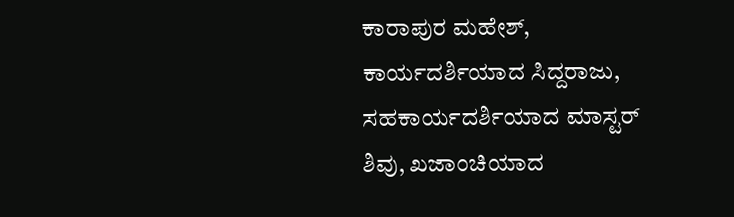ಕಾರಾಪುರ ಮಹೇಶ್, ಕಾರ್ಯದರ್ಶಿಯಾದ ಸಿದ್ದರಾಜು, ಸಹಕಾರ್ಯದರ್ಶಿಯಾದ ಮಾಸ್ಟರ್ ಶಿವು, ಖಜಾಂಚಿಯಾದ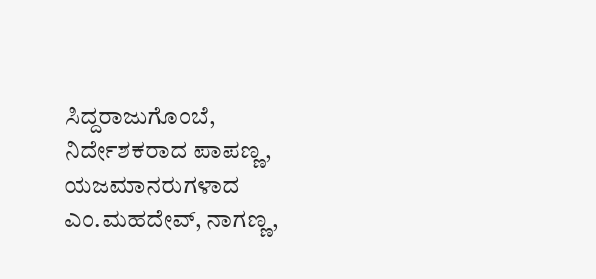ಸಿದ್ದರಾಜುಗೊಂಬೆ, ನಿರ್ದೇಶಕರಾದ ಪಾಪಣ್ಣ, ಯಜಮಾನರುಗಳಾದ ಎಂ.ಮಹದೇವ್, ನಾಗಣ್ಣ,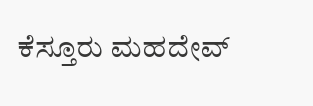ಕೆಸ್ತೂರು ಮಹದೇವ್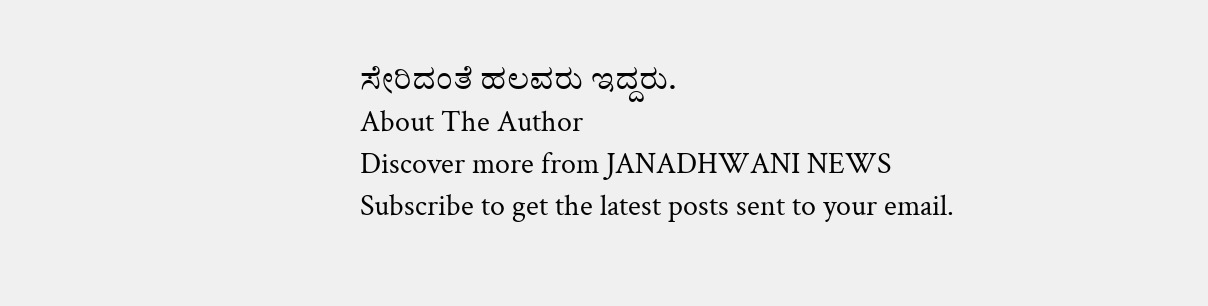ಸೇರಿದಂತೆ ಹಲವರು ಇದ್ದರು.
About The Author
Discover more from JANADHWANI NEWS
Subscribe to get the latest posts sent to your email.